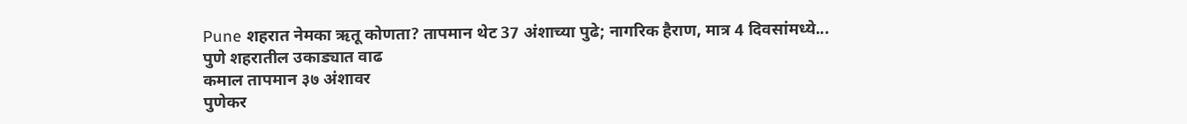Pune शहरात नेमका ऋतू कोणता? तापमान थेट 37 अंशाच्या पुढे; नागरिक हैराण, मात्र 4 दिवसांमध्ये...
पुणे शहरातील उकाड्यात वाढ
कमाल तापमान ३७ अंशावर
पुणेकर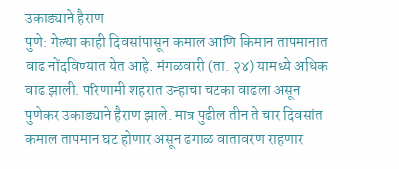उकाड्याने हैराण
पुणे: गेल्या काही दिवसांपासून कमाल आणि किमान तापमानात वाढ नोंदविण्यात येत आहे. मंगळवारी (ता. २४) यामध्ये अधिक वाढ झाली. परिणामी शहरात उन्हाचा चटका वाढला असून पुणेकर उकाड्याने हैराण झाले. मात्र पुढील तीन ते चार दिवसांत कमाल तापमान घट होणार असून ढगाळ वातावरण राहणार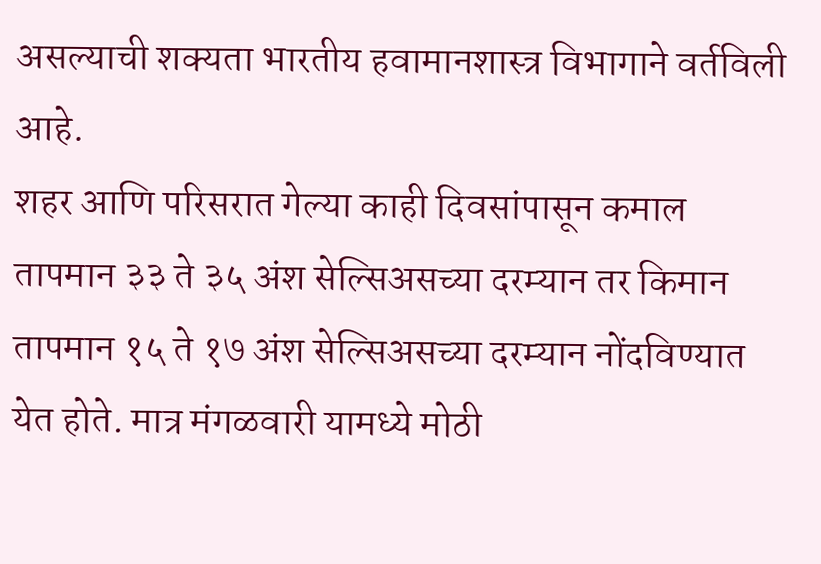असल्याची शक्यता भारतीय हवामानशास्त्र विभागाने वर्तविली आहे.
शहर आणि परिसरात गेल्या काही दिवसांपासून कमाल तापमान ३३ ते ३५ अंश सेल्सिअसच्या दरम्यान तर किमान तापमान १५ ते १७ अंश सेल्सिअसच्या दरम्यान नोंदविण्यात येत होते. मात्र मंगळवारी यामध्ये मोठी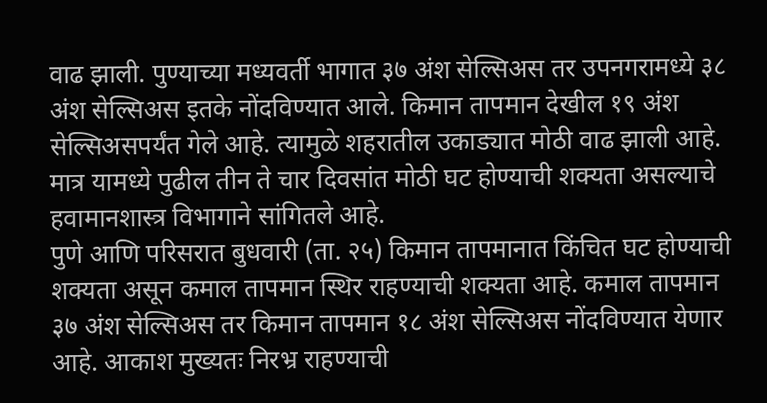वाढ झाली. पुण्याच्या मध्यवर्ती भागात ३७ अंश सेल्सिअस तर उपनगरामध्ये ३८ अंश सेल्सिअस इतके नोंदविण्यात आले. किमान तापमान देखील १९ अंश सेल्सिअसपर्यंत गेले आहे. त्यामुळे शहरातील उकाड्यात मोठी वाढ झाली आहे. मात्र यामध्ये पुढील तीन ते चार दिवसांत मोठी घट होण्याची शक्यता असल्याचे हवामानशास्त्र विभागाने सांगितले आहे.
पुणे आणि परिसरात बुधवारी (ता. २५) किमान तापमानात किंचित घट होण्याची शक्यता असून कमाल तापमान स्थिर राहण्याची शक्यता आहे. कमाल तापमान ३७ अंश सेल्सिअस तर किमान तापमान १८ अंश सेल्सिअस नोंदविण्यात येणार आहे. आकाश मुख्यतः निरभ्र राहण्याची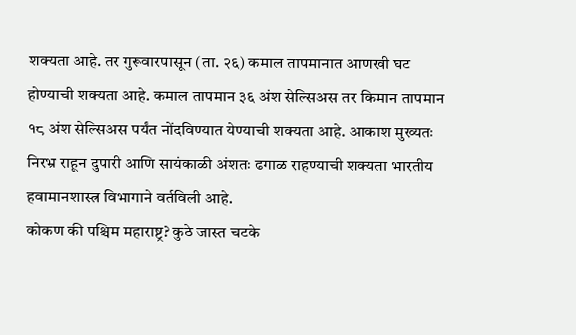शक्यता आहे. तर गुरूवारपासून (ता. २६) कमाल तापमानात आणखी घट होण्याची शक्यता आहे. कमाल तापमान ३६ अंश सेल्सिअस तर किमान तापमान १८ अंश सेल्सिअस पर्यंत नोंदविण्यात येण्याची शक्यता आहे. आकाश मुख्यतः निरभ्र राहून दुपारी आणि सायंकाळी अंशतः ढगाळ राहण्याची शक्यता भारतीय हवामानशास्त्र विभागाने वर्तविली आहे.
कोकण की पश्चिम महाराष्ट्र? कुठे जास्त चटके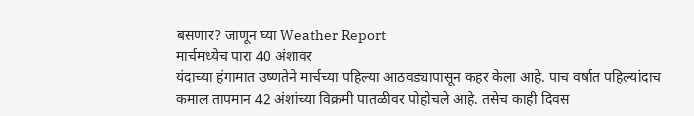बसणार? जाणून घ्या Weather Report
मार्चमध्येच पारा 40 अंशावर
यंदाच्या हंगामात उष्णतेने मार्चच्या पहिल्या आठवड्यापासून कहर केला आहे. पाच वर्षात पहिल्यांदाच कमाल तापमान 42 अंशांच्या विक्रमी पातळीवर पोहोचले आहे. तसेच काही दिवस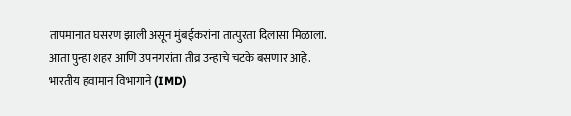तापमानात घसरण झाली असून मुंबईकरांना तात्पुरता दिलासा मिळाला. आता पुन्हा शहर आणि उपनगरांता तीव्र उन्हाचे चटके बसणार आहे. भारतीय हवामान विभागाने (IMD)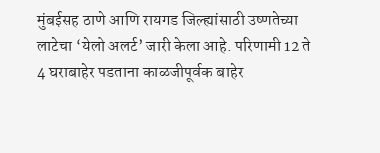मुंबईसह ठाणे आणि रायगड जिल्ह्यांसाठी उष्णतेच्या लाटेचा ‘येलो अलर्ट’ जारी केला आहे. परिणामी 12 ते 4 घराबाहेर पडताना काळजीपूर्वक बाहेर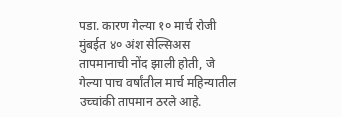पडा. कारण गेल्या १० मार्च रोजी मुंबईत ४० अंश सेल्सिअस तापमानाची नोंद झाली होती, जे गेल्या पाच वर्षांतील मार्च महिन्यातील उच्चांकी तापमान ठरले आहे.